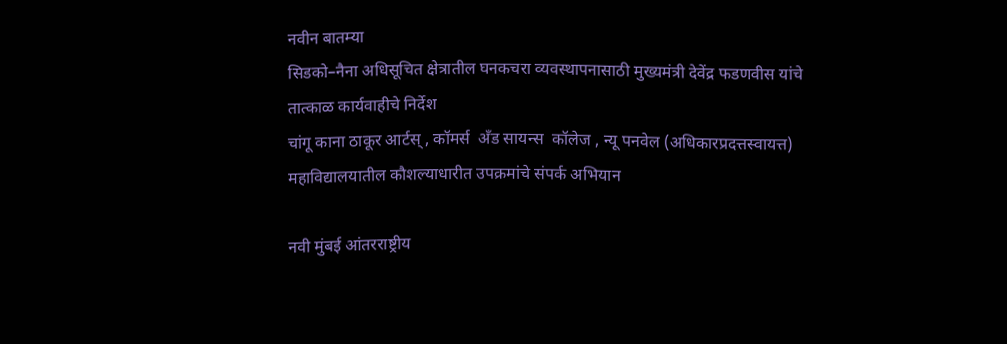नवीन बातम्या
सिडको–नैना अधिसूचित क्षेत्रातील घनकचरा व्यवस्थापनासाठी मुख्यमंत्री देवेंद्र फडणवीस यांचे तात्काळ कार्यवाहीचे निर्देश
चांगू काना ठाकूर आर्टस् , कॉमर्स  अँड सायन्स  कॉलेज , न्यू पनवेल (अधिकारप्रदत्तस्वायत्त)   महाविद्यालयातील कौशल्याधारीत उपक्रमांचे संपर्क अभियान

नवी मुंबई आंतरराष्ट्रीय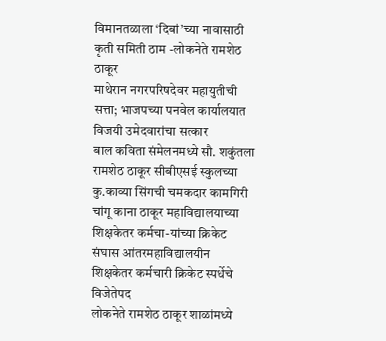विमानतळाला ‘दिबां’च्या नावासाठी कृती समिती ठाम -लोकनेते रामशेठ ठाकूर
माथेरान नगरपरिषदेवर महायुतीची सत्ता; भाजपच्या पनवेल कार्यालयात विजयी उमेदवारांचा सत्कार
बाल कविता संमेलनमध्ये सौ. शकुंतला रामशेठ ठाकूर सीबीएसई स्कुलच्या कु.काव्या सिंगची चमकदार कामगिरी
चांगू काना ठाकूर महाविद्यालयाच्या शिक्षकेतर कर्मचा-यांच्या क्रिकेट संघास आंतरमहाविद्यालयीन शिक्षकेतर कर्मचारी क्रिकेट स्पर्धेचे विजेतेपद
लोकनेते रामशेठ ठाकूर शाळांमध्ये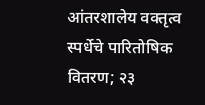आंतरशालेय वक्तृत्व स्पर्धेचे पारितोषिक वितरण; २३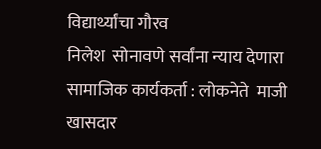विद्यार्थ्यांचा गौरव
निलेश  सोनावणे सर्वांना न्याय देणारा सामाजिक कार्यकर्ता : लोकनेते  माजी खासदार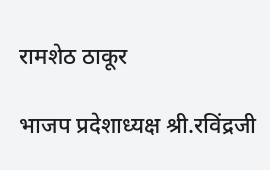रामशेठ ठाकूर

भाजप प्रदेशाध्यक्ष श्री.रविंद्रजी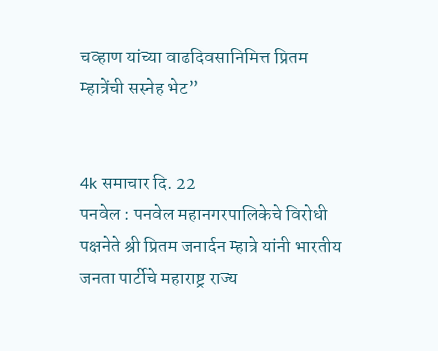चव्हाण यांच्या वाढदिवसानिमित्त प्रितम म्हात्रेंची सस्नेह भेट”


4k समाचार दि. 22
पनवेल : पनवेल महानगरपालिकेचे विरोधी पक्षनेते श्री प्रितम जनार्दन म्हात्रे यांनी भारतीय जनता पार्टीचे महाराष्ट्र राज्य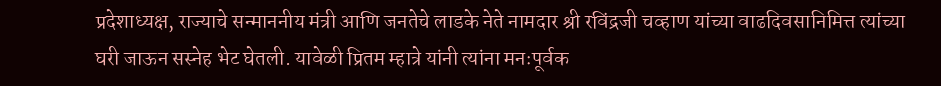प्रदेशाध्यक्ष, राज्याचे सन्माननीय मंत्री आणि जनतेचे लाडके नेते नामदार श्री रविंद्रजी चव्हाण यांच्या वाढदिवसानिमित्त त्यांच्या घरी जाऊन सस्नेह भेट घेतली. यावेळी प्रितम म्हात्रे यांनी त्यांना मनःपूर्वक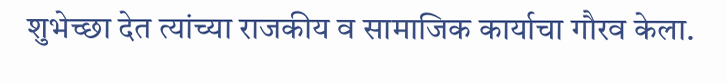शुभेच्छा देत त्यांच्या राजकीय व सामाजिक कार्याचा गौरव केला.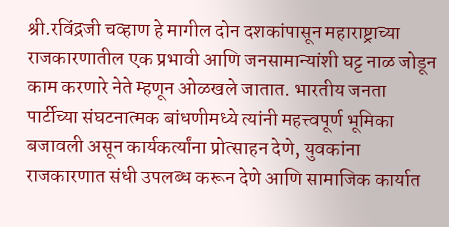श्री.रविंद्रजी चव्हाण हे मागील दोन दशकांपासून महाराष्ट्राच्या राजकारणातील एक प्रभावी आणि जनसामान्यांशी घट्ट नाळ जोडून काम करणारे नेते म्हणून ओळखले जातात. भारतीय जनता पार्टीच्या संघटनात्मक बांधणीमध्ये त्यांनी महत्त्वपूर्ण भूमिका बजावली असून कार्यकर्त्यांना प्रोत्साहन देणे, युवकांना राजकारणात संधी उपलब्ध करून देणे आणि सामाजिक कार्यात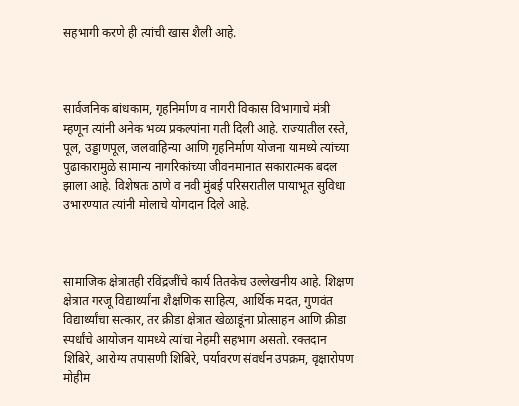सहभागी करणे ही त्यांची खास शैली आहे.



सार्वजनिक बांधकाम, गृहनिर्माण व नागरी विकास विभागाचे मंत्री म्हणून त्यांनी अनेक भव्य प्रकल्पांना गती दिली आहे. राज्यातील रस्ते, पूल, उड्डाणपूल, जलवाहिन्या आणि गृहनिर्माण योजना यामध्ये त्यांच्या पुढाकारामुळे सामान्य नागरिकांच्या जीवनमानात सकारात्मक बदल झाला आहे. विशेषतः ठाणे व नवी मुंबई परिसरातील पायाभूत सुविधा उभारण्यात त्यांनी मोलाचे योगदान दिले आहे.



सामाजिक क्षेत्रातही रविंद्रजींचे कार्य तितकेच उल्लेखनीय आहे. शिक्षण क्षेत्रात गरजू विद्यार्थ्यांना शैक्षणिक साहित्य, आर्थिक मदत, गुणवंत विद्यार्थ्यांचा सत्कार, तर क्रीडा क्षेत्रात खेळाडूंना प्रोत्साहन आणि क्रीडा स्पर्धांचे आयोजन यामध्ये त्यांचा नेहमी सहभाग असतो. रक्तदान शिबिरे, आरोग्य तपासणी शिबिरे, पर्यावरण संवर्धन उपक्रम, वृक्षारोपण मोहीम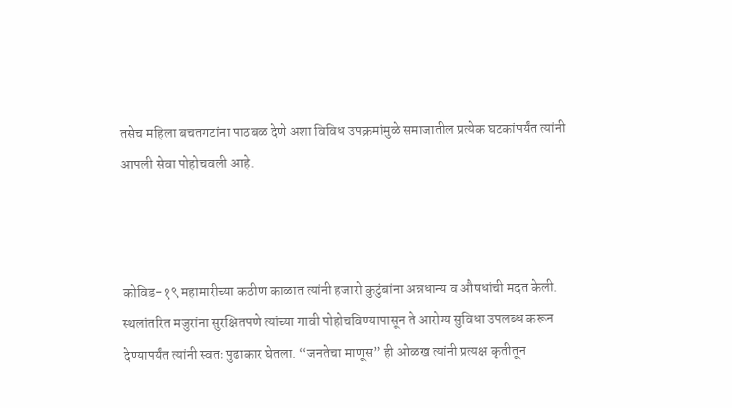तसेच महिला बचतगटांना पाठबळ देणे अशा विविध उपक्रमांमुळे समाजातील प्रत्येक घटकांपर्यंत त्यांनी आपली सेवा पोहोचवली आहे.



कोविड-१९ महामारीच्या कठीण काळात त्यांनी हजारो कुटुंबांना अन्नधान्य व औषधांची मदत केली. स्थलांतरित मजुरांना सुरक्षितपणे त्यांच्या गावी पोहोचविण्यापासून ते आरोग्य सुविधा उपलब्ध करून देण्यापर्यंत त्यांनी स्वतः पुढाकार घेतला. “जनतेचा माणूस” ही ओळख त्यांनी प्रत्यक्ष कृतीतून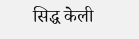सिद्ध केली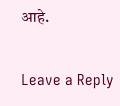आहे.

Leave a Reply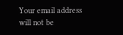Your email address will not be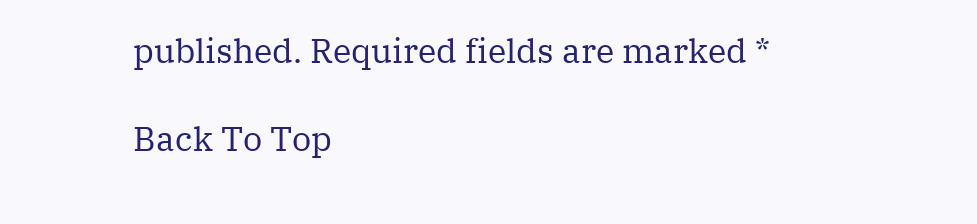published. Required fields are marked *

Back To Top